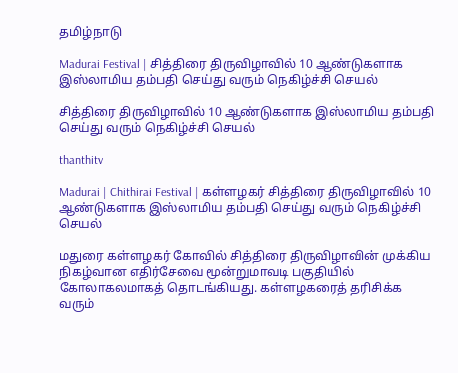தமிழ்நாடு

Madurai Festival | சித்திரை திருவிழாவில் 10 ஆண்டுகளாக இஸ்லாமிய தம்பதி செய்து வரும் நெகிழ்ச்சி செயல்

சித்திரை திருவிழாவில் 10 ஆண்டுகளாக இஸ்லாமிய தம்பதி செய்து வரும் நெகிழ்ச்சி செயல்

thanthitv

Madurai | Chithirai Festival | கள்ளழகர் சித்திரை திருவிழாவில் 10 ஆண்டுகளாக இஸ்லாமிய தம்பதி செய்து வரும் நெகிழ்ச்சி செயல்

மதுரை கள்ளழகர் கோவில் சித்திரை திருவிழாவின் முக்கிய நிகழ்வான எதிர்சேவை மூன்றுமாவடி பகுதியில் கோலாகலமாகத் தொடங்கியது. கள்ளழகரைத் தரிசிக்க வரும்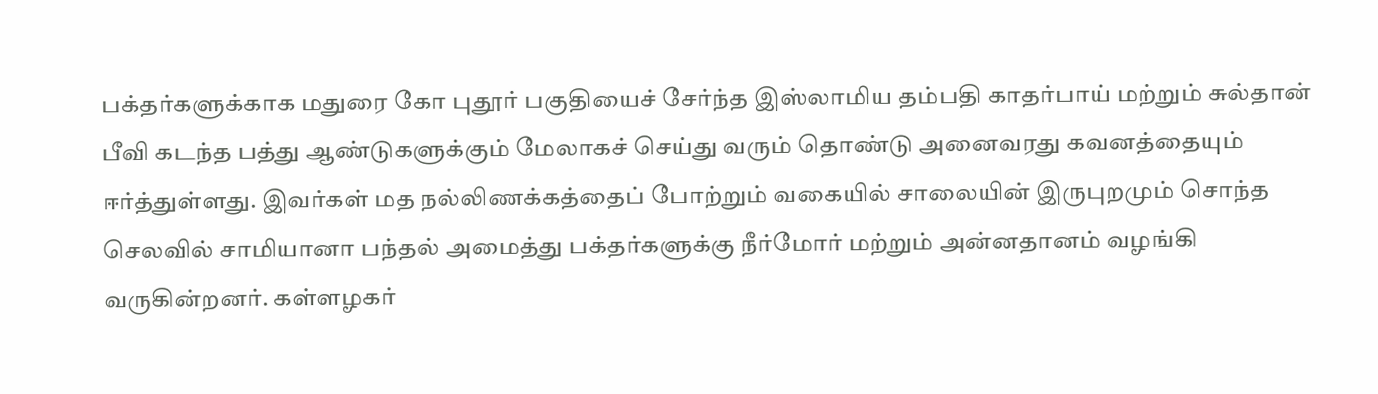பக்தர்களுக்காக மதுரை கோ புதூர் பகுதியைச் சேர்ந்த இஸ்லாமிய தம்பதி காதர்பாய் மற்றும் சுல்தான் பீவி கடந்த பத்து ஆண்டுகளுக்கும் மேலாகச் செய்து வரும் தொண்டு அனைவரது கவனத்தையும் ஈர்த்துள்ளது. இவர்கள் மத நல்லிணக்கத்தைப் போற்றும் வகையில் சாலையின் இருபுறமும் சொந்த செலவில் சாமியானா பந்தல் அமைத்து பக்தர்களுக்கு நீர்மோர் மற்றும் அன்னதானம் வழங்கி வருகின்றனர். கள்ளழகர்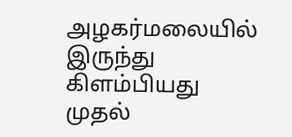அழகர்மலையில் இருந்து கிளம்பியது முதல்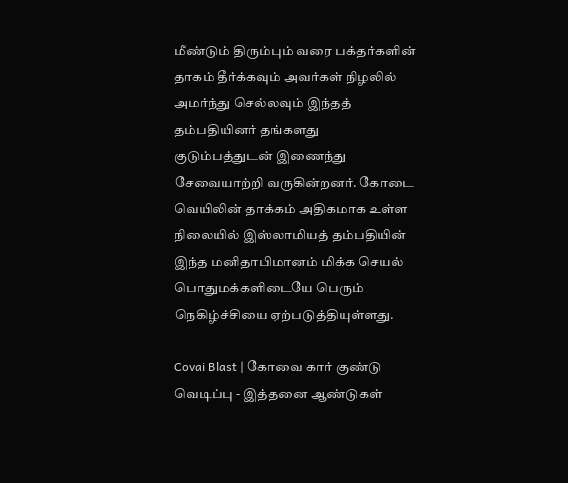மீண்டும் திரும்பும் வரை பக்தர்களின் தாகம் தீர்க்கவும் அவர்கள் நிழலில் அமர்ந்து செல்லவும் இந்தத் தம்பதியினர் தங்களது குடும்பத்துடன் இணைந்து சேவையாற்றி வருகின்றனர். கோடை வெயிலின் தாக்கம் அதிகமாக உள்ள நிலையில் இஸ்லாமியத் தம்பதியின் இந்த மனிதாபிமானம் மிக்க செயல் பொதுமக்களிடையே பெரும் நெகிழ்ச்சியை ஏற்படுத்தியுள்ளது.

Covai Blast | கோவை கார் குண்டு வெடிப்பு - இத்தனை ஆண்டுகள்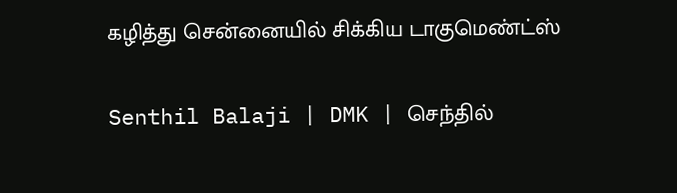கழித்து சென்னையில் சிக்கிய டாகுமெண்ட்ஸ்

Senthil Balaji | DMK | செந்தில்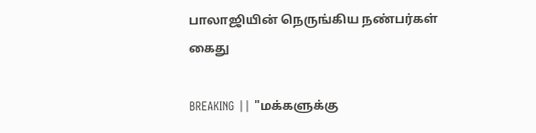பாலாஜியின் நெருங்கிய நண்பர்கள் கைது

BREAKING || "மக்களுக்கு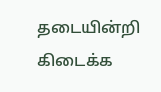தடையின்றி கிடைக்க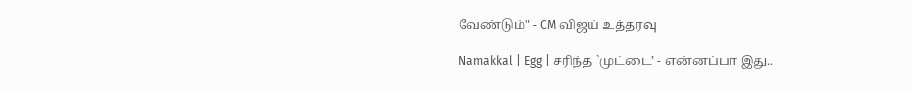வேண்டும்" - CM விஜய் உத்தரவு

Namakkal | Egg | சரிந்த `முட்டை’ - என்னப்பா இது..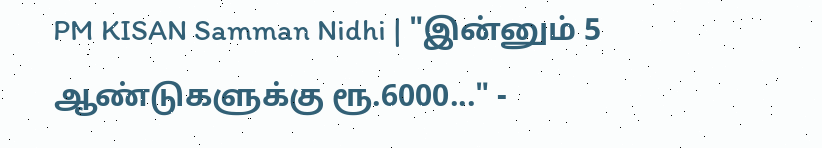PM KISAN Samman Nidhi | "இன்னும் 5 ஆண்டுகளுக்கு ரூ.6000..." -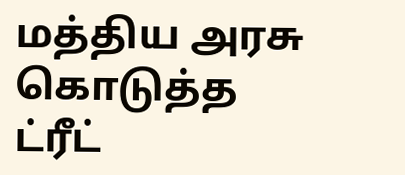மத்திய அரசு கொடுத்த ட்ரீட்